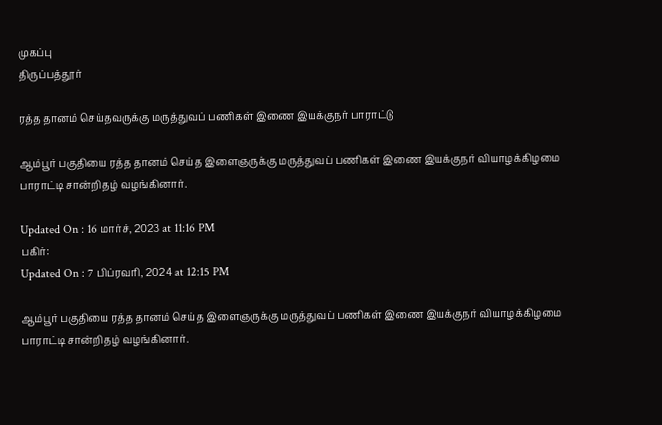முகப்பு
திருப்பத்தூர்

ரத்த தானம் செய்தவருக்கு மருத்துவப் பணிகள் இணை இயக்குநர் பாராட்டு

ஆம்பூர் பகுதியை ரத்த தானம் செய்த இளைஞருக்கு மருத்துவப் பணிகள் இணை இயக்குநர் வியாழக்கிழமை பாராட்டி சான்றிதழ் வழங்கினார்.

Updated On : 16 மார்ச், 2023 at 11:16 PM
பகிர்:
Updated On : 7 பிப்ரவரி, 2024 at 12:15 PM

ஆம்பூர் பகுதியை ரத்த தானம் செய்த இளைஞருக்கு மருத்துவப் பணிகள் இணை இயக்குநர் வியாழக்கிழமை பாராட்டி சான்றிதழ் வழங்கினார்.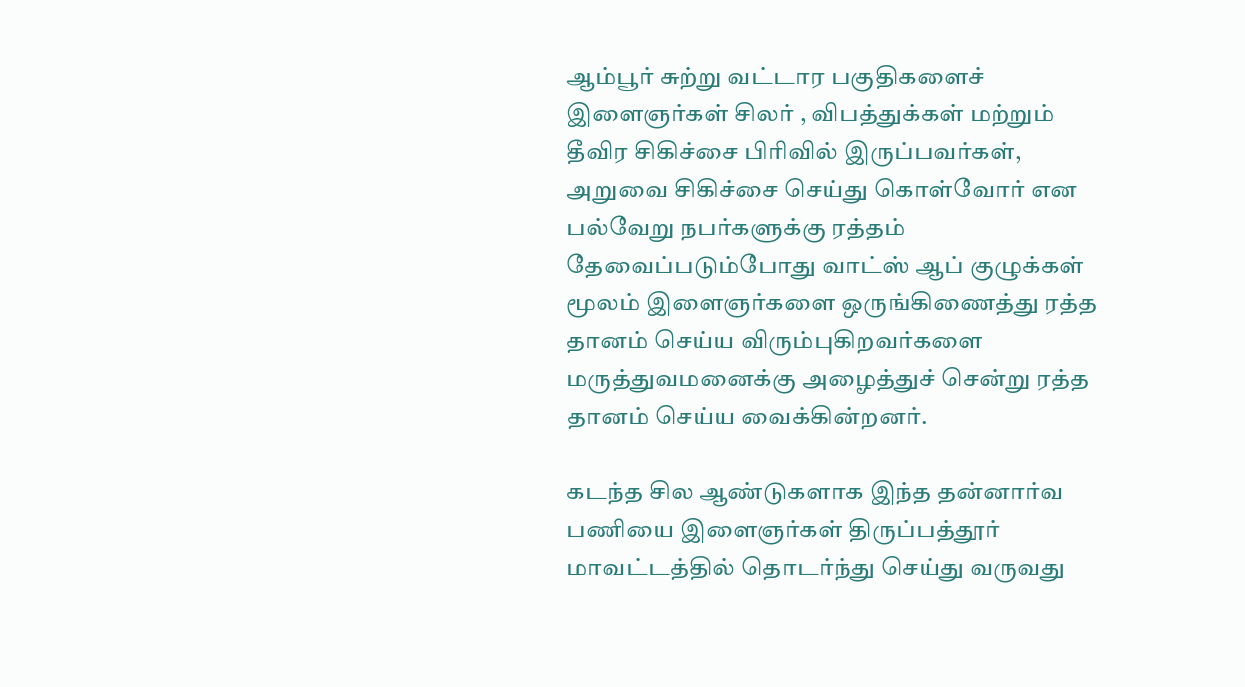ஆம்பூர் சுற்று வட்டார பகுதிகளைச் இளைஞர்கள் சிலர் , விபத்துக்கள் மற்றும் தீவிர சிகிச்சை பிரிவில் இருப்பவர்கள், அறுவை சிகிச்சை செய்து கொள்வோர் என பல்வேறு நபர்களுக்கு ரத்தம் தேவைப்படும்போது வாட்ஸ் ஆப் குழுக்கள் மூலம் இளைஞர்களை ஒருங்கிணைத்து ரத்த தானம் செய்ய விரும்புகிறவர்களை மருத்துவமனைக்கு அழைத்துச் சென்று ரத்த தானம் செய்ய வைக்கின்றனர்.

கடந்த சில ஆண்டுகளாக இந்த தன்னார்வ பணியை இளைஞர்கள் திருப்பத்தூர் மாவட்டத்தில் தொடர்ந்து செய்து வருவது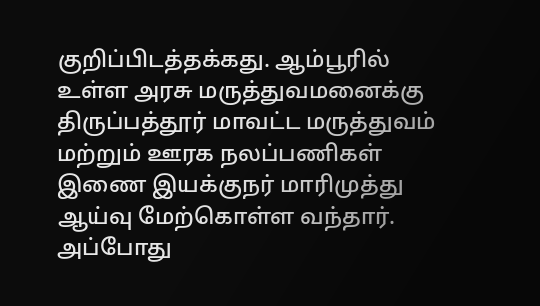குறிப்பிடத்தக்கது. ஆம்பூரில் உள்ள அரசு மருத்துவமனைக்கு திருப்பத்தூர் மாவட்ட மருத்துவம் மற்றும் ஊரக நலப்பணிகள் இணை இயக்குநர் மாரிமுத்து ஆய்வு மேற்கொள்ள வந்தார். அப்போது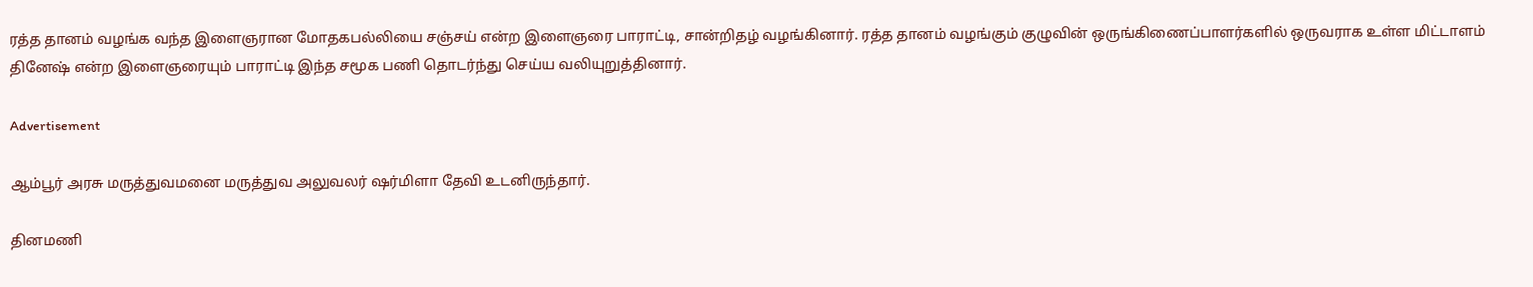ரத்த தானம் வழங்க வந்த இளைஞரான மோதகபல்லியை சஞ்சய் என்ற இளைஞரை பாராட்டி, சான்றிதழ் வழங்கினார். ரத்த தானம் வழங்கும் குழுவின் ஒருங்கிணைப்பாளர்களில் ஒருவராக உள்ள மிட்டாளம் தினேஷ் என்ற இளைஞரையும் பாராட்டி இந்த சமூக பணி தொடர்ந்து செய்ய வலியுறுத்தினார்.

Advertisement

ஆம்பூர் அரசு மருத்துவமனை மருத்துவ அலுவலர் ஷர்மிளா தேவி உடனிருந்தார்.

தினமணி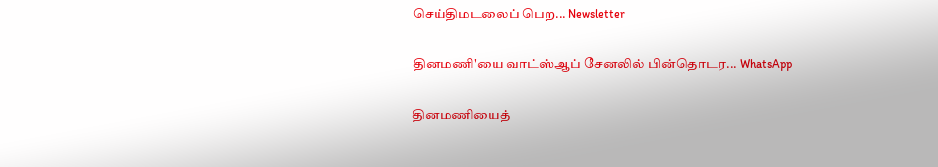செய்திமடலைப் பெற... Newsletter

தினமணி'யை வாட்ஸ்ஆப் சேனலில் பின்தொடர... WhatsApp

தினமணியைத்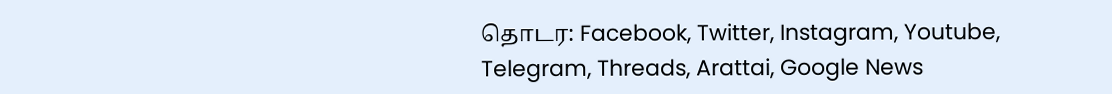தொடர: Facebook, Twitter, Instagram, Youtube, Telegram, Threads, Arattai, Google News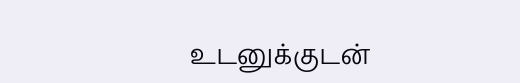உடனுக்குடன்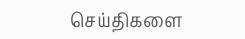செய்திகளை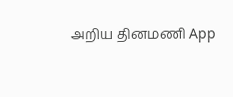அறிய தினமணி App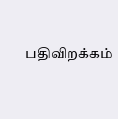பதிவிறக்கம்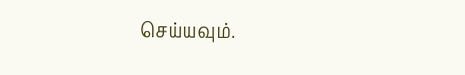செய்யவும்.